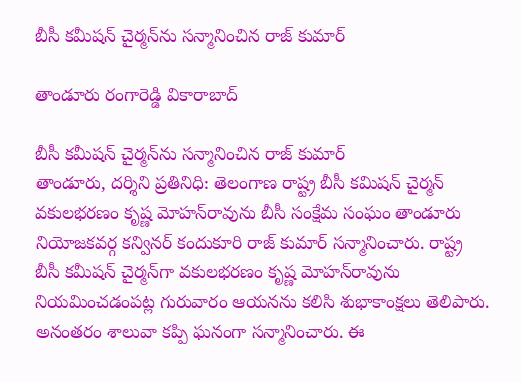బీసీ క‌మీష‌న్ చైర్మ‌న్‌ను స‌న్మానించిన రాజ్ కుమార్

తాండూరు రంగారెడ్డి వికారాబాద్

బీసీ క‌మీష‌న్ చైర్మ‌న్‌ను స‌న్మానించిన రాజ్ కుమార్
తాండూరు, ద‌ర్శిని ప్ర‌తినిధి: తెలంగాణ రాష్ట్ర బీసీ క‌మిష‌న్ చైర్మన్ వ‌కుల‌భ‌ర‌ణం కృష్ణ మోహ‌న్‌రావును బీసీ సంక్షేమ సంఘం తాండూరు నియోజ‌క‌వ‌ర్గ క‌న్విన‌ర్ కందుకూరి రాజ్ కుమార్ స‌న్మానించారు. రాష్ట్ర బీసీ క‌మీష‌న్ చైర్మ‌న్‌గా వ‌కుల‌భ‌ర‌ణం కృష్ణ మోహ‌న్‌రావును నియమించడంప‌ట్ల గురువారం ఆయ‌న‌ను క‌లిసి శుభాకాంక్ష‌లు తెలిపారు. అనంత‌రం శాలువా క‌ప్పి ఘ‌నంగా సన్మానించారు. ఈ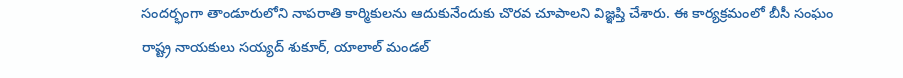సంద‌ర్భంగా తాండూరులోని నాప‌రాతి కార్మికులను ఆదుకునేందుకు చొర‌వ చూపాల‌ని విజ్ఞ‌ప్తి చేశారు. ఈ కార్య‌క్ర‌మంలో బీసీ సంఘం రాష్ట్ర నాయకులు సయ్యద్ శుకూర్, యాలాల్ మండల్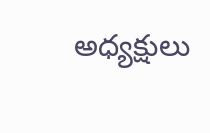అధ్యక్షులు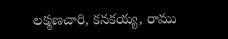లక్మణచారి, కనకయ్య, రాము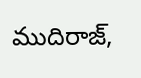ముదిరాజ్,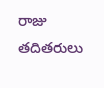రాజు తదితరులు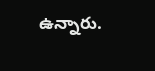ఉన్నారు.